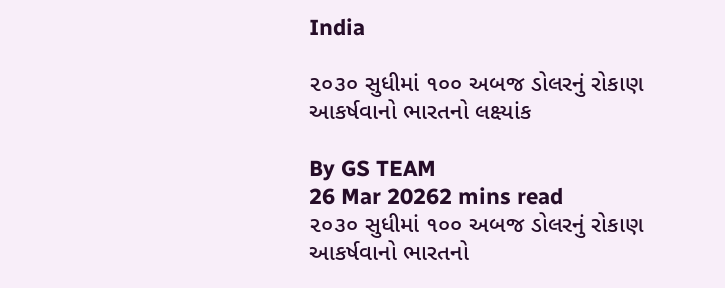India

૨૦૩૦ સુધીમાં ૧૦૦ અબજ ડોલરનું રોકાણ આકર્ષવાનો ભારતનો લક્ષ્યાંક

By GS TEAM
26 Mar 20262 mins read
૨૦૩૦ સુધીમાં ૧૦૦ અબજ ડોલરનું રોકાણ આકર્ષવાનો ભારતનો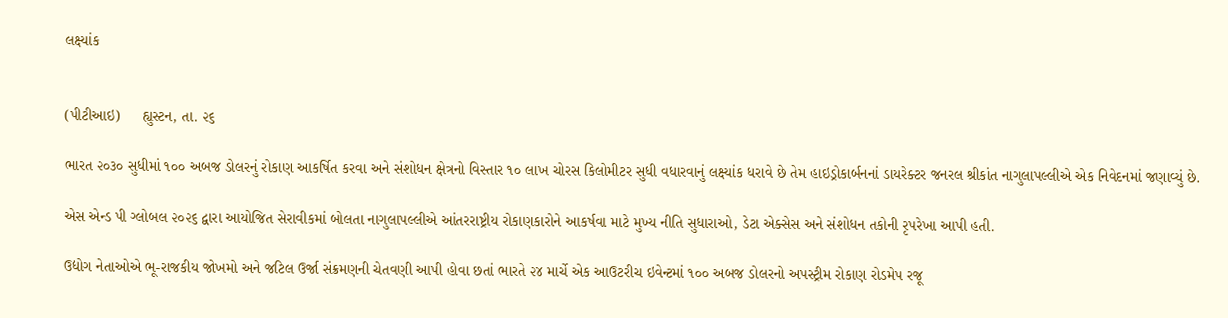લક્ષ્યાંક


(પીટીઆઇ)     હ્યુસ્ટન, તા. ૨૬

ભારત ૨૦૩૦ સુધીમાં ૧૦૦ અબજ ડોલરનું રોકાણ આકર્ષિત કરવા અને સંશોધન ક્ષેત્રનો વિસ્તાર ૧૦ લાખ ચોરસ કિલોમીટર સુધી વધારવાનું લક્ષ્યાંક ધરાવે છે તેમ હાઇડ્રોકાર્બનનાં ડાયરેક્ટર જનરલ શ્રીકાંત નાગુલાપલ્લીએ એક નિવેદનમાં જણાવ્યું છે.

એસ એન્ડ પી ગ્લોબલ ૨૦૨૬ દ્વારા આયોજિત સેરાવીકમાં બોલતા નાગુલાપલ્લીએ આંતરરાષ્ટ્રીય રોકાણકારોને આકર્ષવા માટે મુખ્ય નીતિ સુધારાઓ, ડેટા એક્સેસ અને સંશોધન તકોની રૃપરેખા આપી હતી.

ઉદ્યોગ નેતાઓએ ભૂ-રાજકીય જોખમો અને જટિલ ઉર્જા સંક્રમણની ચેતવણી આપી હોવા છતાં ભારતે ૨૪ માર્ચે એક આઉટરીચ ઇવેન્ટમાં ૧૦૦ અબજ ડોલરનો અપસ્ટ્રીમ રોકાણ રોડમેપ રજૂ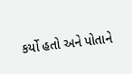કર્યો હતો અને પોતાને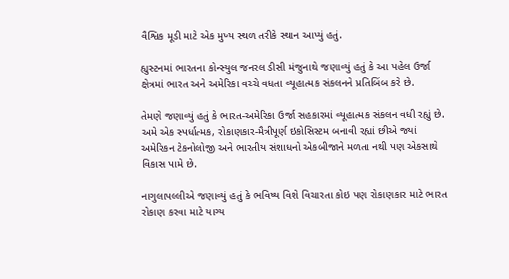વૈશ્વિક મૂડી માટે એક મુખ્ય સ્થળ તરીકે સ્થાન આપ્યું હતું.

હ્યુસ્ટનમાં ભારતના કોન્સ્યુલ જનરલ ડીસી મંજુનાથે જણાવ્યું હતું કે આ પહેલ ઉર્જા ક્ષેત્રમાં ભારત અને અમેરિકા વચ્ચે વધતા વ્યૂહાત્મક સંકલનને પ્રતિબિંબ કરે છે.

તેમણે જણાવ્યું હતું કે ભારત-અમેરિકા ઉર્જા સહકારમાં વ્યૂહાત્મક સંકલન વધી રહ્યું છે. અમે એક સ્પર્ધાત્મક, રોકાણકાર-મૈત્રીપૂર્ણ ઇકોસિસ્ટમ બનાવી રહ્યાં છીએ જ્યાં અમેરિકન ટેકનોલોજી અને ભારતીય સંશાધનો એકબીજાને મળતા નથી પણ એકસાથે વિકાસ પામે છે.

નાગુલાપલ્લીએ જણાવ્યું હતું કે ભવિષ્ય વિશે વિચારતા કોઇ પણ રોકાણકાર માટે ભારત રોકાણ કરવા માટે યાગ્ય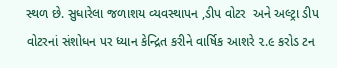સ્થળ છે. સુધારેલા જળાશય વ્યવસ્થાપન ,ડીપ વોટર  અને અલ્ટ્રા ડીપ વોટરનાં સંશોધન પર ધ્યાન કેન્દ્રિત કરીને વાર્ષિક આશરે ૨.૯ કરોડ ટન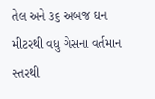તેલ અને ૩૬ અબજ ઘન મીટરથી વધુ ગેસના વર્તમાન સ્તરથી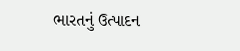ભારતનું ઉત્પાદન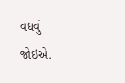વધવું જોઇએ.